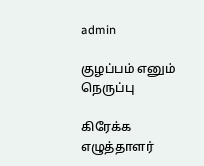admin

குழப்பம் எனும் நெருப்பு

கிரேக்க எழுத்தாளர்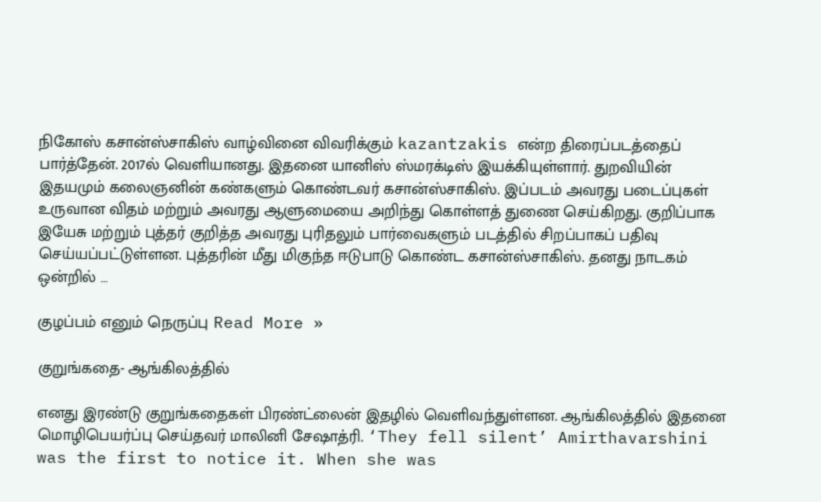நிகோஸ் கசான்ஸ்சாகிஸ் வாழ்வினை விவரிக்கும் kazantzakis என்ற திரைப்படத்தைப் பார்த்தேன். 2017ல் வெளியானது. இதனை யானிஸ் ஸ்மரக்டிஸ் இயக்கியுள்ளார். துறவியின் இதயமும் கலைஞனின் கண்களும் கொண்டவர் கசான்ஸ்சாகிஸ். இப்படம் அவரது படைப்புகள் உருவான விதம் மற்றும் அவரது ஆளுமையை அறிந்து கொள்ளத் துணை செய்கிறது. குறிப்பாக இயேசு மற்றும் புத்தர் குறித்த அவரது புரிதலும் பார்வைகளும் படத்தில் சிறப்பாகப் பதிவு செய்யப்பட்டுள்ளன. புத்தரின் மீது மிகுந்த ஈடுபாடு கொண்ட கசான்ஸ்சாகிஸ். தனது நாடகம் ஒன்றில் …

குழப்பம் எனும் நெருப்பு Read More »

குறுங்கதை- ஆங்கிலத்தில்

எனது இரண்டு குறுங்கதைகள் பிரண்ட்லைன் இதழில் வெளிவந்துள்ளன. ஆங்கிலத்தில் இதனை மொழிபெயர்ப்பு செய்தவர் மாலினி சேஷாத்ரி. ‘They fell silent’ Amirthavarshini was the first to notice it. When she was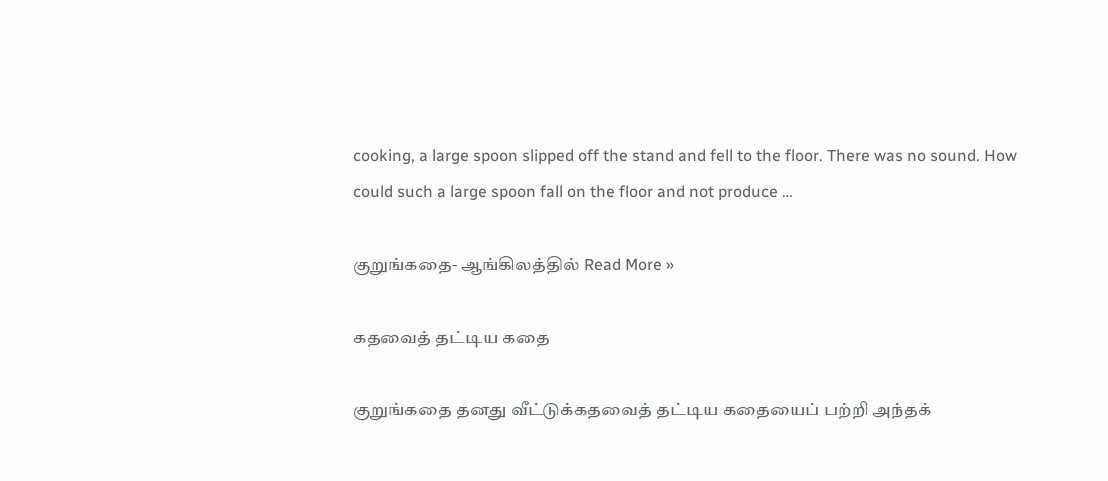cooking, a large spoon slipped off the stand and fell to the floor. There was no sound. How could such a large spoon fall on the floor and not produce …

குறுங்கதை- ஆங்கிலத்தில் Read More »

கதவைத் தட்டிய கதை

குறுங்கதை தனது வீட்டுக்கதவைத் தட்டிய கதையைப் பற்றி அந்தக்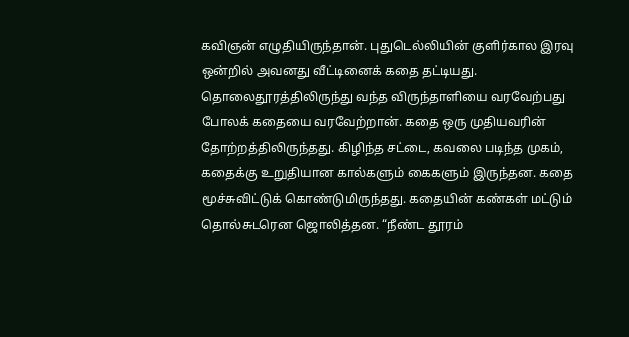கவிஞன் எழுதியிருந்தான். புதுடெல்லியின் குளிர்கால இரவு ஒன்றில் அவனது வீட்டினைக் கதை தட்டியது. தொலைதூரத்திலிருந்து வந்த விருந்தாளியை வரவேற்பது போலக் கதையை வரவேற்றான். கதை ஒரு முதியவரின் தோற்றத்திலிருந்தது. கிழிந்த சட்டை, கவலை படிந்த முகம், கதைக்கு உறுதியான கால்களும் கைகளும் இருந்தன. கதை மூச்சுவிட்டுக் கொண்டுமிருந்தது. கதையின் கண்கள் மட்டும் தொல்சுடரென ஜொலித்தன. “நீண்ட தூரம்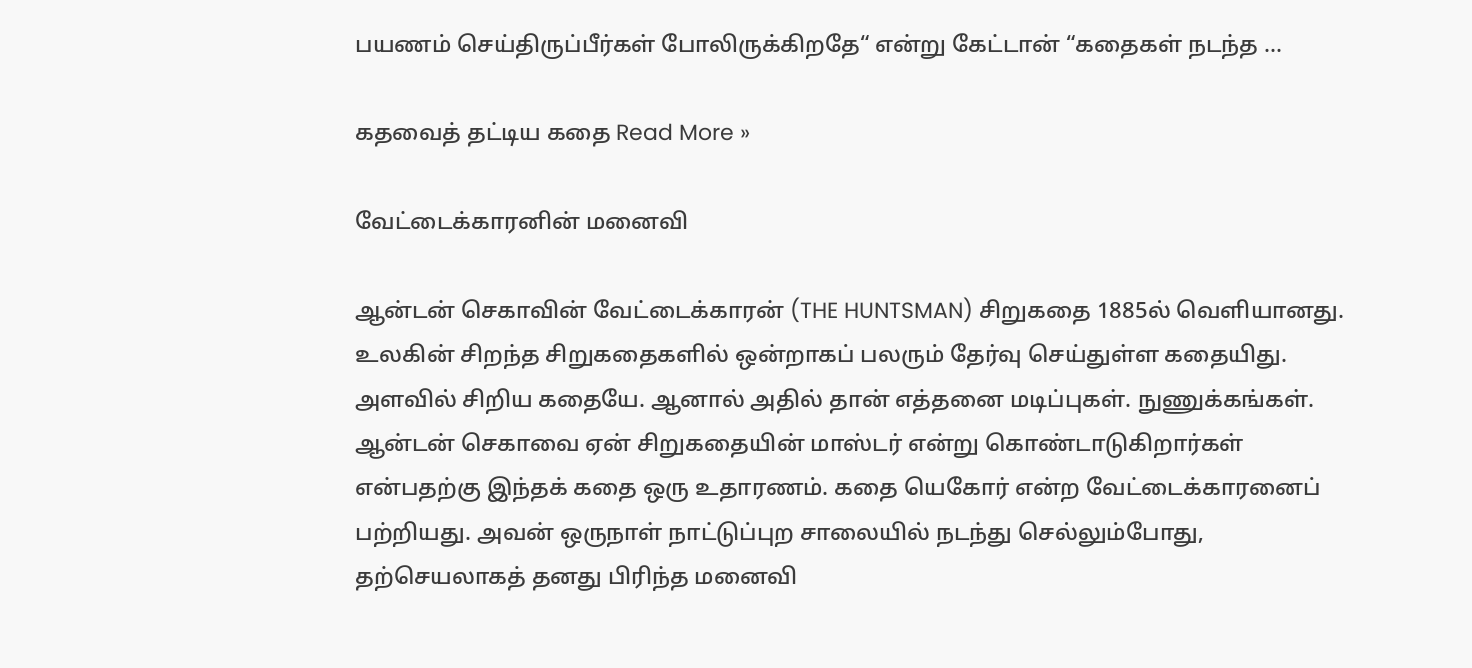பயணம் செய்திருப்பீர்கள் போலிருக்கிறதே“ என்று கேட்டான் “கதைகள் நடந்த …

கதவைத் தட்டிய கதை Read More »

வேட்டைக்காரனின் மனைவி

ஆன்டன் செகாவின் வேட்டைக்காரன் (THE HUNTSMAN) சிறுகதை 1885ல் வெளியானது. உலகின் சிறந்த சிறுகதைகளில் ஒன்றாகப் பலரும் தேர்வு செய்துள்ள கதையிது. அளவில் சிறிய கதையே. ஆனால் அதில் தான் எத்தனை மடிப்புகள். நுணுக்கங்கள். ஆன்டன் செகாவை ஏன் சிறுகதையின் மாஸ்டர் என்று கொண்டாடுகிறார்கள் என்பதற்கு இந்தக் கதை ஒரு உதாரணம். கதை யெகோர் என்ற வேட்டைக்காரனைப் பற்றியது. அவன் ஒருநாள் நாட்டுப்புற சாலையில் நடந்து செல்லும்போது, தற்செயலாகத் தனது பிரிந்த மனைவி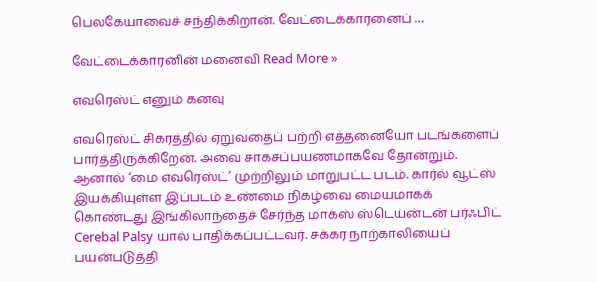பெலகேயாவைச் சந்திக்கிறான். வேட்டைக்காரனைப் …

வேட்டைக்காரனின் மனைவி Read More »

எவரெஸ்ட் எனும் கனவு

எவரெஸ்ட் சிகரத்தில் ஏறுவதைப் பற்றி எத்தனையோ படங்களைப் பார்த்திருக்கிறேன். அவை சாகசப்பயணமாகவே தோன்றும். ஆனால் ‘மை எவரெஸ்ட்’ முற்றிலும் மாறுபட்ட படம். கார்ல் வூட்ஸ் இயக்கியுள்ள இப்படம் உண்மை நிகழ்வை மையமாகக் கொண்டது இங்கிலாந்தைச் சேர்ந்த மாக்ஸ் ஸ்டெய்ன்டன் பர்ஃபிட் Cerebal Palsy யால் பாதிக்கப்பட்டவர். சக்கர நாற்காலியைப் பயன்படுத்தி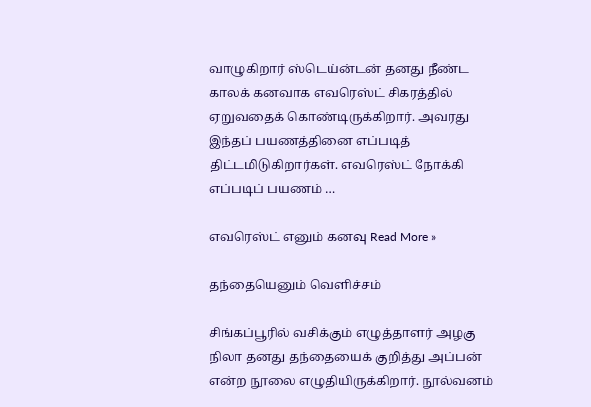வாழுகிறார் ஸ்டெய்ன்டன் தனது நீண்ட காலக் கனவாக எவரெஸ்ட் சிகரத்தில் ஏறுவதைக் கொண்டிருக்கிறார். அவரது இந்தப் பயணத்தினை எப்படித் திட்டமிடுகிறார்கள். எவரெஸ்ட் நோக்கி எப்படிப் பயணம் …

எவரெஸ்ட் எனும் கனவு Read More »

தந்தையெனும் வெளிச்சம்

சிங்கப்பூரில் வசிக்கும் எழுத்தாளர் அழகு நிலா தனது தந்தையைக் குறித்து அப்பன் என்ற நூலை எழுதியிருக்கிறார். நூல்வனம்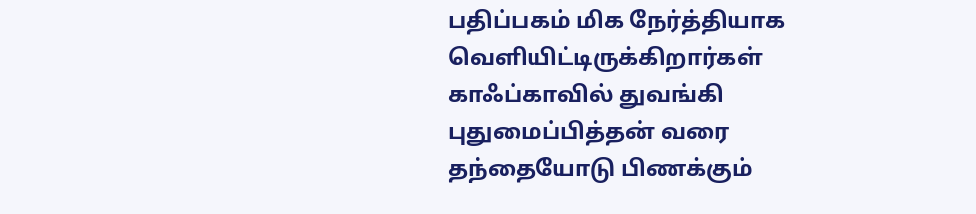பதிப்பகம் மிக நேர்த்தியாக வெளியிட்டிருக்கிறார்கள் காஃப்காவில் துவங்கி புதுமைப்பித்தன் வரை தந்தையோடு பிணக்கும்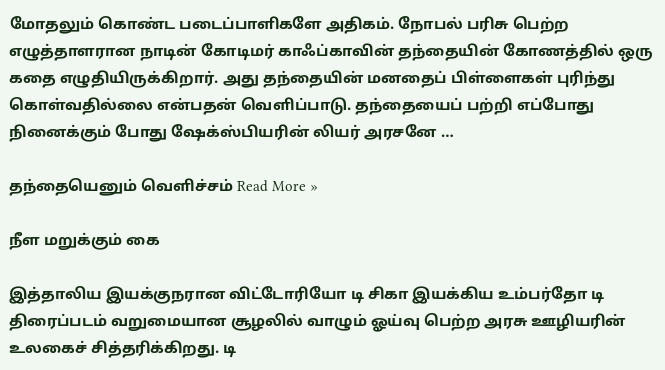மோதலும் கொண்ட படைப்பாளிகளே அதிகம். நோபல் பரிசு பெற்ற எழுத்தாளரான நாடின் கோடிமர் காஃப்காவின் தந்தையின் கோணத்தில் ஒரு கதை எழுதியிருக்கிறார். அது தந்தையின் மனதைப் பிள்ளைகள் புரிந்து கொள்வதில்லை என்பதன் வெளிப்பாடு. தந்தையைப் பற்றி எப்போது நினைக்கும் போது ஷேக்ஸ்பியரின் லியர் அரசனே …

தந்தையெனும் வெளிச்சம் Read More »

நீள மறுக்கும் கை

இத்தாலிய இயக்குநரான விட்டோரியோ டி சிகா இயக்கிய உம்பர்தோ டி திரைப்படம் வறுமையான சூழலில் வாழும் ஓய்வு பெற்ற அரசு ஊழியரின் உலகைச் சித்தரிக்கிறது. டி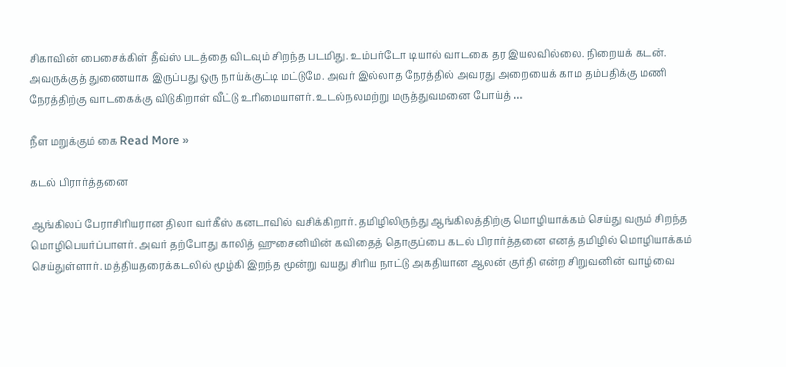சிகாவின் பைசைக்கிள் தீவ்ஸ் படத்தை விடவும் சிறந்த படமிது. உம்பர்டோ டியால் வாடகை தர இயலவில்லை. நிறையக் கடன். அவருக்குத் துணையாக இருப்பது ஒரு நாய்க்குட்டி மட்டுமே. அவர் இல்லாத நேரத்தில் அவரது அறையைக் காம தம்பதிக்கு மணி நேரத்திற்கு வாடகைக்கு விடுகிறாள் வீட்டு உரிமையாளர். உடல்நலமற்று மருத்துவமனை போய்த் …

நீள மறுக்கும் கை Read More »

கடல் பிரார்த்தனை

ஆங்கிலப் பேராசிரியரான திலா வர்கீஸ் கனடாவில் வசிக்கிறார். தமிழிலிருந்து ஆங்கிலத்திற்கு மொழியாக்கம் செய்து வரும் சிறந்த மொழிபெயர்ப்பாளர். அவர் தற்போது காலித் ஹுசைனியின் கவிதைத் தொகுப்பை கடல் பிரார்த்தனை எனத் தமிழில் மொழியாக்கம் செய்துள்ளார். மத்தியதரைக்கடலில் மூழ்கி இறந்த மூன்று வயது சிரிய நாட்டு அகதியான ஆலன் குர்தி என்ற சிறுவனின் வாழ்வை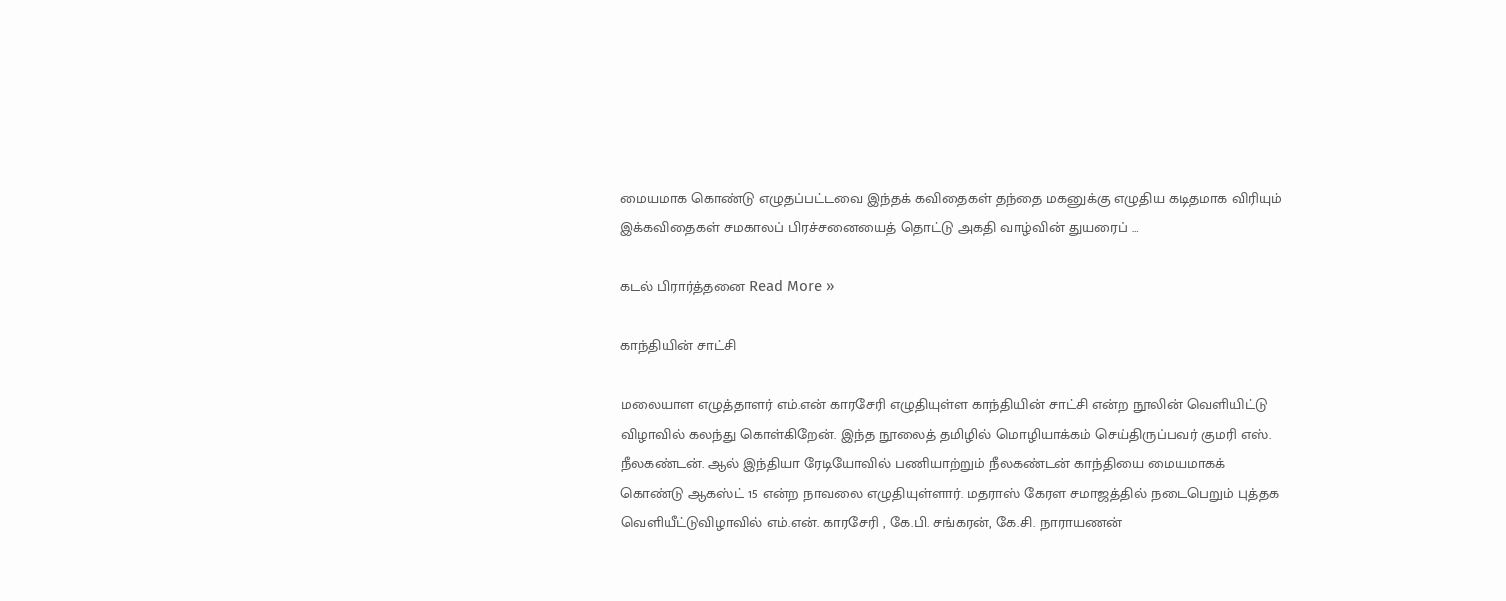மையமாக கொண்டு எழுதப்பட்டவை இந்தக் கவிதைகள் தந்தை மகனுக்கு எழுதிய கடிதமாக விரியும் இக்கவிதைகள் சமகாலப் பிரச்சனையைத் தொட்டு அகதி வாழ்வின் துயரைப் …

கடல் பிரார்த்தனை Read More »

காந்தியின் சாட்சி

மலையாள எழுத்தாளர் எம்.என் காரசேரி எழுதியுள்ள காந்தியின் சாட்சி என்ற நூலின் வெளியிட்டு விழாவில் கலந்து கொள்கிறேன். இந்த நூலைத் தமிழில் மொழியாக்கம் செய்திருப்பவர் குமரி எஸ். நீலகண்டன். ஆல் இந்தியா ரேடியோவில் பணியாற்றும் நீலகண்டன் காந்தியை மையமாகக் கொண்டு ஆகஸ்ட் 15 என்ற நாவலை எழுதியுள்ளார். மதராஸ் கேரள சமாஜத்தில் நடைபெறும் புத்தக வெளியீட்டுவிழாவில் எம்.என். காரசேரி , கே.பி. சங்கரன், கே.சி. நாராயணன்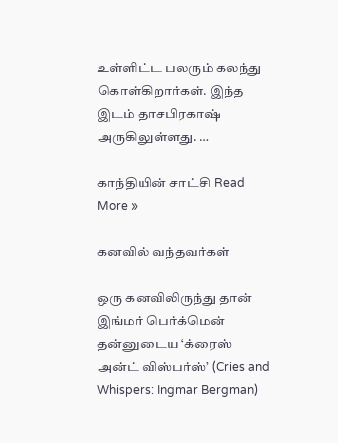உள்ளிட்ட பலரும் கலந்து கொள்கிறார்கள். இந்த இடம் தாசபிரகாஷ் அருகிலுள்ளது. …

காந்தியின் சாட்சி Read More »

கனவில் வந்தவர்கள்

ஒரு கனவிலிருந்து தான் இங்மர் பெர்க்மென் தன்னுடைய ‘க்ரைஸ் அன்ட் விஸ்பர்ஸ்’ (Cries and Whispers: Ingmar Bergman)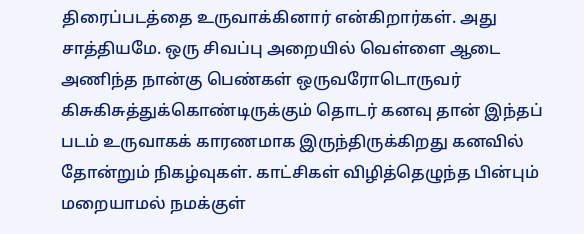திரைப்படத்தை உருவாக்கினார் என்கிறார்கள். அது சாத்தியமே. ஒரு சிவப்பு அறையில் வெள்ளை ஆடை அணிந்த நான்கு பெண்கள் ஒருவரோடொருவர் கிசுகிசுத்துக்கொண்டிருக்கும் தொடர் கனவு தான் இந்தப் படம் உருவாகக் காரணமாக இருந்திருக்கிறது கனவில் தோன்றும் நிகழ்வுகள். காட்சிகள் விழித்தெழுந்த பின்பும் மறையாமல் நமக்குள்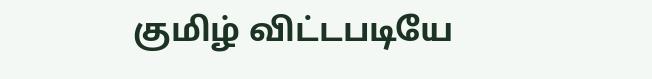குமிழ் விட்டபடியே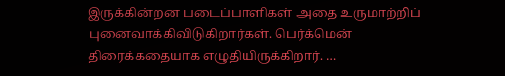இருக்கின்றன படைப்பாளிகள் அதை உருமாற்றிப் புனைவாக்கிவிடுகிறார்கள். பெர்க்மென் திரைக்கதையாக எழுதியிருக்கிறார். …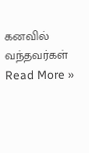கனவில் வந்தவர்கள் Read More »